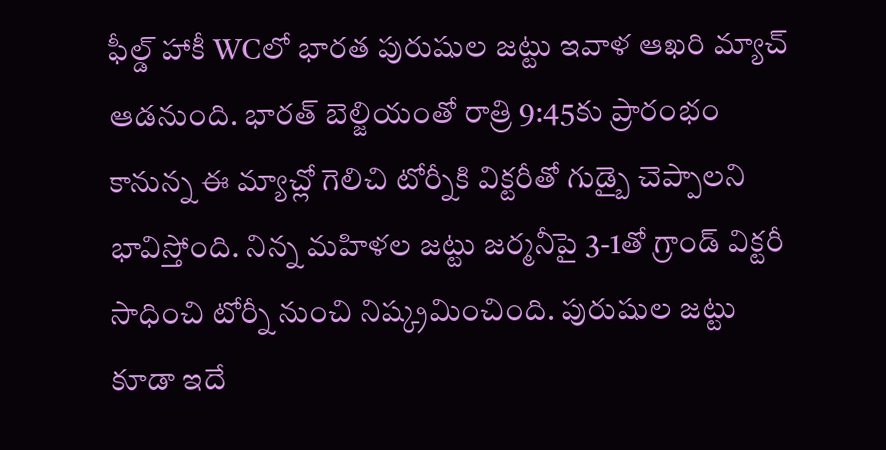ఫీల్డ్ హాకీ WCలో భారత పురుషుల జట్టు ఇవాళ ఆఖరి మ్యాచ్ ఆడనుంది. భారత్ బెల్జియంతో రాత్రి 9:45కు ప్రారంభం కానున్న ఈ మ్యాచ్లో గెలిచి టోర్నీకి విక్టరీతో గుడ్బై చెప్పాలని భావిస్తోంది. నిన్న మహిళల జట్టు జర్మనీపై 3-1తో గ్రాండ్ విక్టరీ సాధించి టోర్నీ నుంచి నిష్క్రమించింది. పురుషుల జట్టు కూడా ఇదే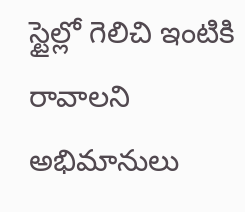స్టైల్లో గెలిచి ఇంటికి రావాలని అభిమానులు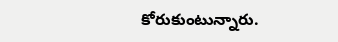కోరుకుంటున్నారు.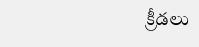క్రీడలు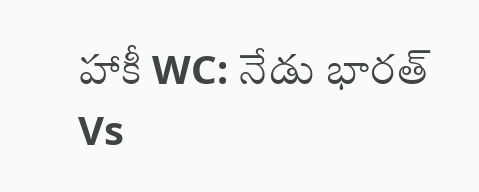హాకీ WC: నేడు భారత్ Vs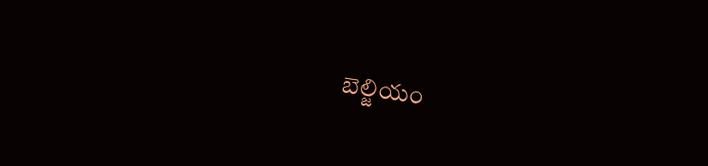బెల్జియం